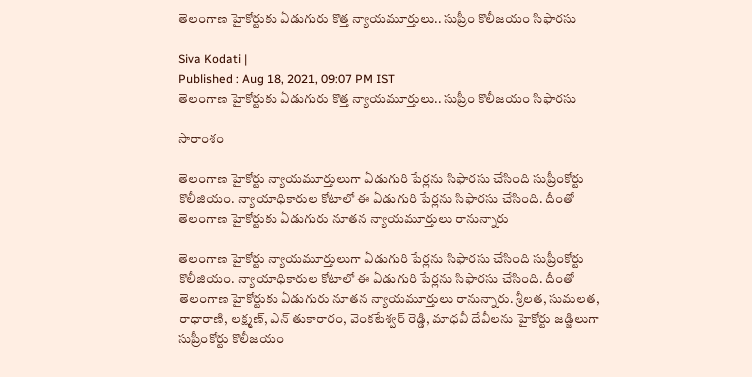తెలంగాణ హైకోర్టుకు ఏడుగురు కొత్త న్యాయమూర్తులు.. సుప్రీం కొలీజయం సిఫారసు

Siva Kodati |
Published : Aug 18, 2021, 09:07 PM IST
తెలంగాణ హైకోర్టుకు ఏడుగురు కొత్త న్యాయమూర్తులు.. సుప్రీం కొలీజయం సిఫారసు

సారాంశం

తెలంగాణ హైకోర్టు న్యాయమూర్తులుగా ఏడుగురి పేర్లను సిఫారసు చేసింది సుప్రీంకోర్టు కొలీజియం. న్యాయాధికారుల కోటాలో ఈ ఏడుగురి పేర్లను సిఫారసు చేసింది. దీంతో తెలంగాణ హైకోర్టుకు ఏడుగురు నూతన న్యాయమూర్తులు రానున్నారు

తెలంగాణ హైకోర్టు న్యాయమూర్తులుగా ఏడుగురి పేర్లను సిఫారసు చేసింది సుప్రీంకోర్టు కొలీజియం. న్యాయాధికారుల కోటాలో ఈ ఏడుగురి పేర్లను సిఫారసు చేసింది. దీంతో తెలంగాణ హైకోర్టుకు ఏడుగురు నూతన న్యాయమూర్తులు రానున్నారు. శ్రీలత, సుమలత, రాధారాణి, లక్ష్మణ్, ఎన్ తుకారారం, వెంకటేశ్వర్ రెడ్డి, మాధవీ దేవీలను హైకోర్టు జడ్జిలుగా సుప్రీంకోర్టు కొలీజయం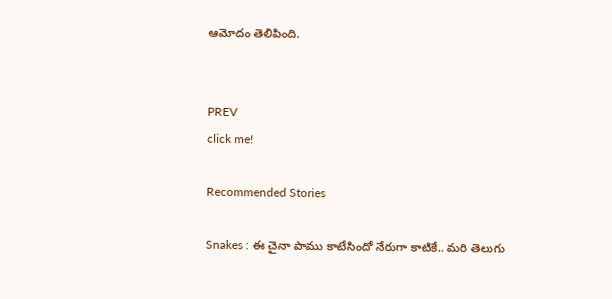ఆమోదం తెలిపింది.


PREV
click me!

Recommended Stories

Snakes : ఈ చైనా పాము కాటేసిందో నేరుగా కాటికే.. మరి తెలుగు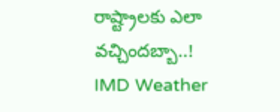రాష్ట్రాలకు ఎలా వచ్చిందబ్బా..!
IMD Weather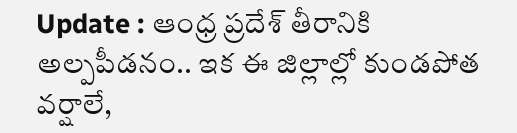Update : ఆంధ్ర ప్రదేశ్ తీరానికి అల్పపీడనం.. ఇక ఈ జిల్లాల్లో కుండపోత వర్షాలే,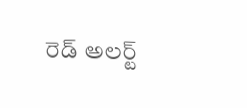రెడ్ అలర్ట్